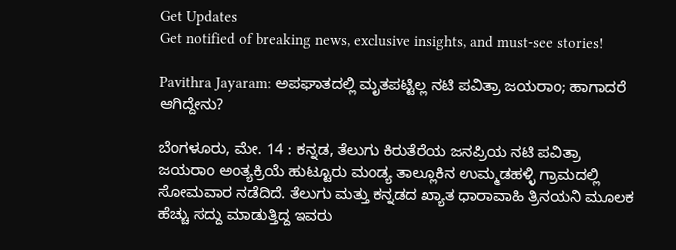Get Updates
Get notified of breaking news, exclusive insights, and must-see stories!

Pavithra Jayaram: ಅಪಘಾತದಲ್ಲಿ ಮೃತಪಟ್ಟಿಲ್ಲ ನಟಿ ಪವಿತ್ರಾ ಜಯರಾಂ; ಹಾಗಾದರೆ ಆಗಿದ್ದೇನು?

ಬೆಂಗಳೂರು, ಮೇ. 14 : ಕನ್ನಡ, ತೆಲುಗು ಕಿರುತೆರೆಯ ಜನಪ್ರಿಯ ನಟಿ ಪವಿತ್ರಾ ಜಯರಾಂ ಅಂತ್ಯಕ್ರಿಯೆ ಹುಟ್ಟೂರು ಮಂಡ್ಯ ತಾಲ್ಲೂಕಿನ ಉಮ್ಮಡಹಳ್ಳಿ ಗ್ರಾಮದಲ್ಲಿ ಸೋಮವಾರ ನಡೆದಿದೆ. ತೆಲುಗು ಮತ್ತು ಕನ್ನಡದ ಖ್ಯಾತ ಧಾರಾವಾಹಿ ತ್ರಿನಯನಿ ಮೂಲಕ ಹೆಚ್ಚು ಸದ್ದು ಮಾಡುತ್ತಿದ್ದ ಇವರು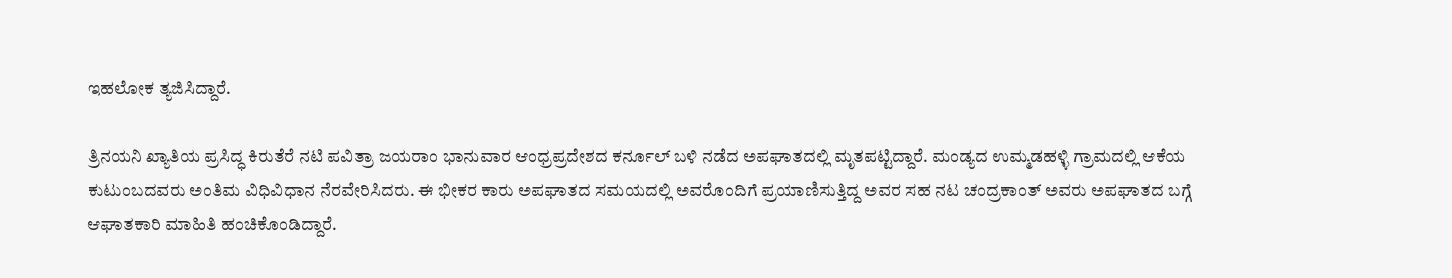ಇಹಲೋಕ ತ್ಯಜಿಸಿದ್ದಾರೆ.

ತ್ರಿನಯನಿ ಖ್ಯಾತಿಯ ಪ್ರಸಿದ್ಧ ಕಿರುತೆರೆ ನಟಿ ಪವಿತ್ರಾ ಜಯರಾಂ ಭಾನುವಾರ ಆಂಧ್ರಪ್ರದೇಶದ ಕರ್ನೂಲ್ ಬಳಿ ನಡೆದ ಅಪಘಾತದಲ್ಲಿ ಮೃತಪಟ್ಟಿದ್ದಾರೆ. ಮಂಡ್ಯದ ಉಮ್ಮಡಹಳ್ಳಿ ಗ್ರಾಮದಲ್ಲಿ ಆಕೆಯ ಕುಟುಂಬದವರು ಅಂತಿಮ ವಿಧಿವಿಧಾನ ನೆರವೇರಿಸಿದರು. ಈ ಭೀಕರ ಕಾರು ಅಪಘಾತದ ಸಮಯದಲ್ಲಿ ಅವರೊಂದಿಗೆ ಪ್ರಯಾಣಿಸುತ್ತಿದ್ದ ಅವರ ಸಹ ನಟ ಚಂದ್ರಕಾಂತ್ ಅವರು ಅಪಘಾತದ ಬಗ್ಗೆ ಆಘಾತಕಾರಿ ಮಾಹಿತಿ ಹಂಚಿಕೊಂಡಿದ್ದಾರೆ.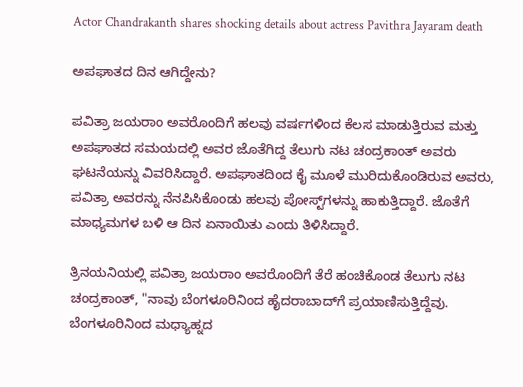Actor Chandrakanth shares shocking details about actress Pavithra Jayaram death

ಅಪಘಾತದ ದಿನ ಆಗಿದ್ದೇನು?

ಪವಿತ್ರಾ ಜಯರಾಂ ಅವರೊಂದಿಗೆ ಹಲವು ವರ್ಷಗಳಿಂದ ಕೆಲಸ ಮಾಡುತ್ತಿರುವ ಮತ್ತು ಅಪಘಾತದ ಸಮಯದಲ್ಲಿ ಅವರ ಜೊತೆಗಿದ್ದ ತೆಲುಗು ನಟ ಚಂದ್ರಕಾಂತ್ ಅವರು ಘಟನೆಯನ್ನು ವಿವರಿಸಿದ್ದಾರೆ. ಅಪಘಾತದಿಂದ ಕೈ ಮೂಳೆ ಮುರಿದುಕೊಂಡಿರುವ ಅವರು, ಪವಿತ್ರಾ ಅವರನ್ನು ನೆನಪಿಸಿಕೊಂಡು ಹಲವು ಪೋಸ್ಟ್‌ಗಳನ್ನು ಹಾಕುತ್ತಿದ್ದಾರೆ. ಜೊತೆಗೆ ಮಾಧ್ಯಮಗಳ ಬಳಿ ಆ ದಿನ ಏನಾಯಿತು ಎಂದು ತಿಳಿಸಿದ್ದಾರೆ.

ತ್ರಿನಯನಿಯಲ್ಲಿ ಪವಿತ್ರಾ ಜಯರಾಂ ಅವರೊಂದಿಗೆ ತೆರೆ ಹಂಚಿಕೊಂಡ ತೆಲುಗು ನಟ ಚಂದ್ರಕಾಂತ್, "ನಾವು ಬೆಂಗಳೂರಿನಿಂದ ಹೈದರಾಬಾದ್‌ಗೆ ಪ್ರಯಾಣಿಸುತ್ತಿದ್ದೆವು. ಬೆಂಗಳೂರಿನಿಂದ ಮಧ್ಯಾಹ್ನದ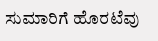ಸುಮಾರಿಗೆ ಹೊರಟೆವು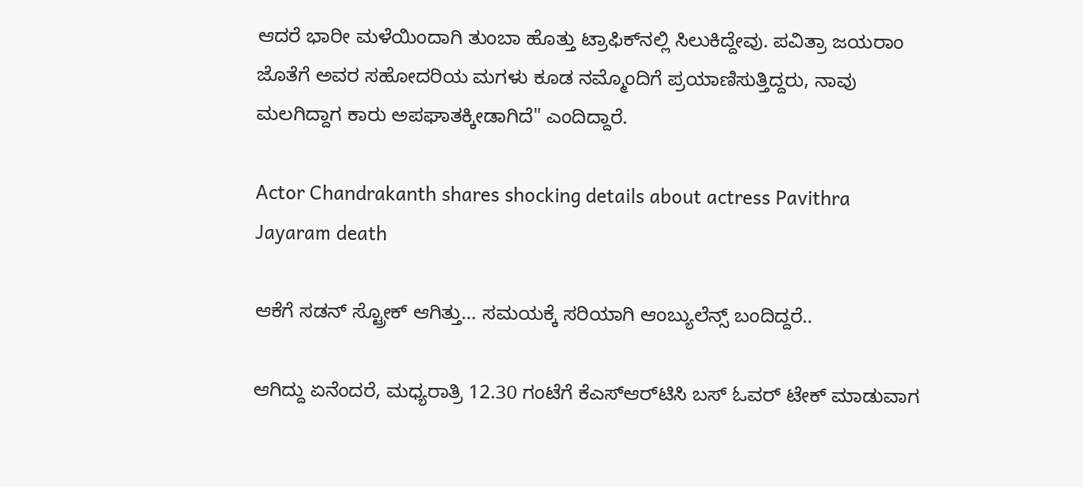ಆದರೆ ಭಾರೀ ಮಳೆಯಿಂದಾಗಿ ತುಂಬಾ ಹೊತ್ತು ಟ್ರಾಫಿಕ್‌ನಲ್ಲಿ ಸಿಲುಕಿದ್ದೇವು. ಪವಿತ್ರಾ ಜಯರಾಂ ಜೊತೆಗೆ ಅವರ ಸಹೋದರಿಯ ಮಗಳು ಕೂಡ ನಮ್ಮೊಂದಿಗೆ ಪ್ರಯಾಣಿಸುತ್ತಿದ್ದರು, ನಾವು ಮಲಗಿದ್ದಾಗ ಕಾರು ಅಪಘಾತಕ್ಕೀಡಾಗಿದೆ" ಎಂದಿದ್ದಾರೆ.

Actor Chandrakanth shares shocking details about actress Pavithra Jayaram death

ಆಕೆಗೆ ಸಡನ್ ಸ್ಟ್ರೋಕ್ ಆಗಿತ್ತು... ಸಮಯಕ್ಕೆ ಸರಿಯಾಗಿ ಆಂಬ್ಯುಲೆನ್ಸ್ ಬಂದಿದ್ದರೆ..

ಆಗಿದ್ದು ಏನೆಂದರೆ, ಮಧ್ಯರಾತ್ರಿ 12.30 ಗಂಟೆಗೆ ಕೆಎಸ್‌ಆರ್‌ಟಿಸಿ ಬಸ್ ಓವರ್ ಟೇಕ್ ಮಾಡುವಾಗ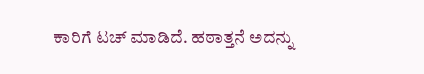ಕಾರಿಗೆ ಟಚ್ ಮಾಡಿದೆ. ಹಠಾತ್ತನೆ ಅದನ್ನು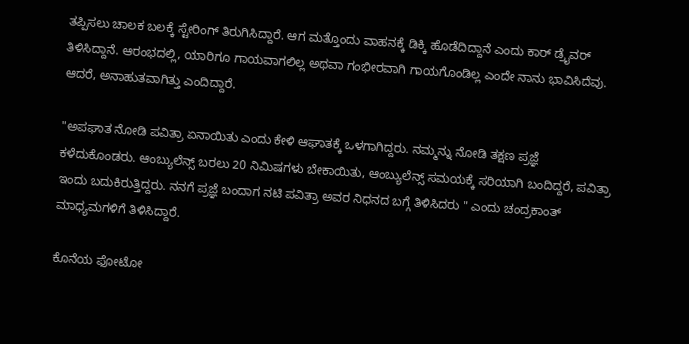ತಪ್ಪಿಸಲು ಚಾಲಕ ಬಲಕ್ಕೆ ಸ್ಟೇರಿಂಗ್ ತಿರುಗಿಸಿದ್ದಾರೆ. ಆಗ ಮತ್ತೊಂದು ವಾಹನಕ್ಕೆ ಡಿಕ್ಕಿ ಹೊಡೆದಿದ್ದಾನೆ ಎಂದು ಕಾರ್ ಡ್ರೈವರ್ ತಿಳಿಸಿದ್ದಾನೆ. ಆರಂಭದಲ್ಲಿ, ಯಾರಿಗೂ ಗಾಯವಾಗಲಿಲ್ಲ ಅಥವಾ ಗಂಭೀರವಾಗಿ ಗಾಯಗೊಂಡಿಲ್ಲ ಎಂದೇ ನಾನು ಭಾವಿಸಿದೆವು. ಆದರೆ, ಅನಾಹುತವಾಗಿತ್ತು ಎಂದಿದ್ದಾರೆ.

"ಅಪಘಾತ ನೋಡಿ ಪವಿತ್ರಾ ಏನಾಯಿತು ಎಂದು ಕೇಳಿ ಆಘಾತಕ್ಕೆ ಒಳಗಾಗಿದ್ದರು. ನಮ್ಮನ್ನು ನೋಡಿ ತಕ್ಷಣ ಪ್ರಜ್ಞೆ ಕಳೆದುಕೊಂಡರು. ಆಂಬ್ಯುಲೆನ್ಸ್ ಬರಲು 20 ನಿಮಿಷಗಳು ಬೇಕಾಯಿತು, ಆಂಬ್ಯುಲೆನ್ಸ್ ಸಮಯಕ್ಕೆ ಸರಿಯಾಗಿ ಬಂದಿದ್ದರೆ, ಪವಿತ್ರಾ ಇಂದು ಬದುಕಿರುತ್ತಿದ್ದರು. ನನಗೆ ಪ್ರಜ್ಞೆ ಬಂದಾಗ ನಟಿ ಪವಿತ್ರಾ ಅವರ ನಿಧನದ ಬಗ್ಗೆ ತಿಳಿಸಿದರು " ಎಂದು ಚಂದ್ರಕಾಂತ್ ಮಾಧ್ಯಮಗಳಿಗೆ ತಿಳಿಸಿದ್ದಾರೆ.

ಕೊನೆಯ ಫೋಟೋ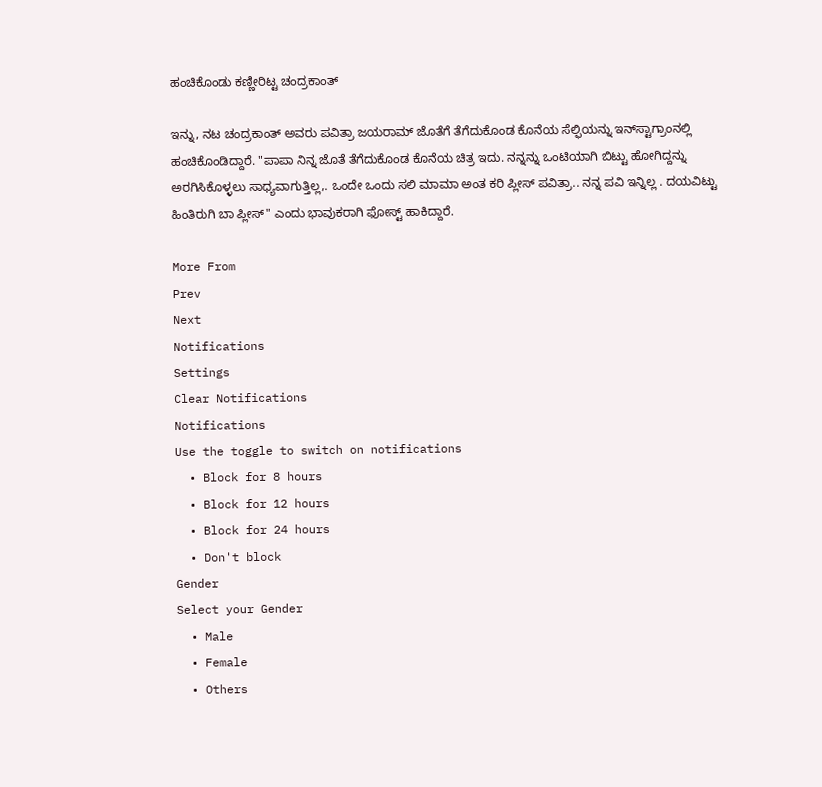ಹಂಚಿಕೊಂಡು ಕಣ್ಣೀರಿಟ್ಟ ಚಂದ್ರಕಾಂತ್

ಇನ್ನು, ನಟ ಚಂದ್ರಕಾಂತ್ ಅವರು ಪವಿತ್ರಾ ಜಯರಾಮ್‌ ಜೊತೆಗೆ ತೆಗೆದುಕೊಂಡ ಕೊನೆಯ ಸೆಲ್ಫಿಯನ್ನು ಇನ್‌ಸ್ಟಾಗ್ರಾಂನಲ್ಲಿ ಹಂಚಿಕೊಂಡಿದ್ದಾರೆ. "ಪಾಪಾ ನಿನ್ನ ಜೊತೆ ತೆಗೆದುಕೊಂಡ ಕೊನೆಯ ಚಿತ್ರ ಇದು. ನನ್ನನ್ನು ಒಂಟಿಯಾಗಿ ಬಿಟ್ಟು ಹೋಗಿದ್ದನ್ನು ಅರಗಿಸಿಕೊಳ್ಳಲು ಸಾಧ್ಯವಾಗುತ್ತಿಲ್ಲ,. ಒಂದೇ ಒಂದು ಸಲಿ ಮಾಮಾ ಅಂತ ಕರಿ ಪ್ಲೀಸ್ ಪವಿತ್ರಾ.. ನನ್ನ ಪವಿ ಇನ್ನಿಲ್ಲ . ದಯವಿಟ್ಟು ಹಿಂತಿರುಗಿ ಬಾ ಪ್ಲೀಸ್" ಎಂದು ಭಾವುಕರಾಗಿ ಫೋಸ್ಟ್ ಹಾಕಿದ್ದಾರೆ.

More From
Prev
Next
Notifications
Settings
Clear Notifications
Notifications
Use the toggle to switch on notifications
  • Block for 8 hours
  • Block for 12 hours
  • Block for 24 hours
  • Don't block
Gender
Select your Gender
  • Male
  • Female
  • Others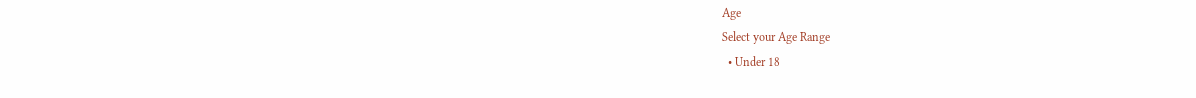Age
Select your Age Range
  • Under 18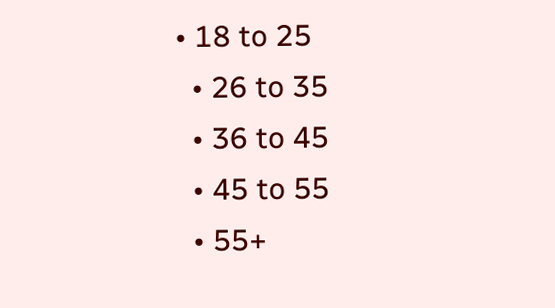• 18 to 25
  • 26 to 35
  • 36 to 45
  • 45 to 55
  • 55+